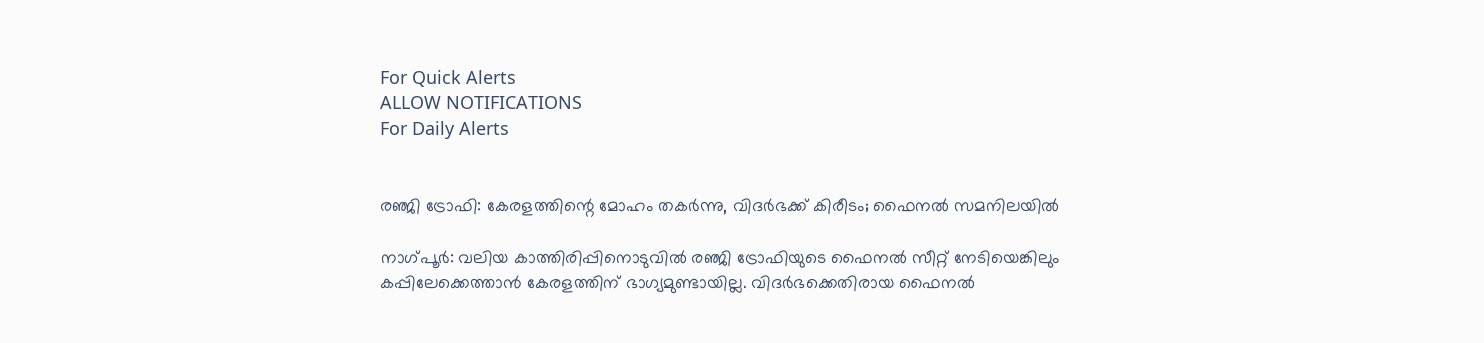For Quick Alerts
ALLOW NOTIFICATIONS
For Daily Alerts


രഞ്ജി ട്രോഫി: കേരളത്തിന്റെ മോഹം തകര്‍ന്നു, വിദര്‍ഭക്ക് കിരീടം; ഫൈനല്‍ സമനിലയില്‍

നാഗ്പൂര്‍: വലിയ കാത്തിരിപ്പിനൊടുവില്‍ രഞ്ജി ട്രോഫിയുടെ ഫൈനല്‍ സീറ്റ് നേടിയെങ്കിലും കപ്പിലേക്കെത്താന്‍ കേരളത്തിന് ഭാഗ്യമുണ്ടായില്ല. വിദര്‍ഭക്കെതിരായ ഫൈനല്‍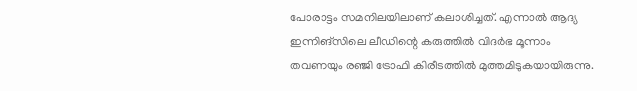പോരാട്ടം സമനിലയിലാണ് കലാശിച്ചത്. എന്നാല്‍ ആദ്യ ഇന്നിങ്‌സിലെ ലീഡിന്റെ കരുത്തില്‍ വിദര്‍ഭ മൂന്നാം തവണയും രഞ്ജി ട്രോഫി കിരീടത്തില്‍ മുത്തമിടുകയായിരുന്നു.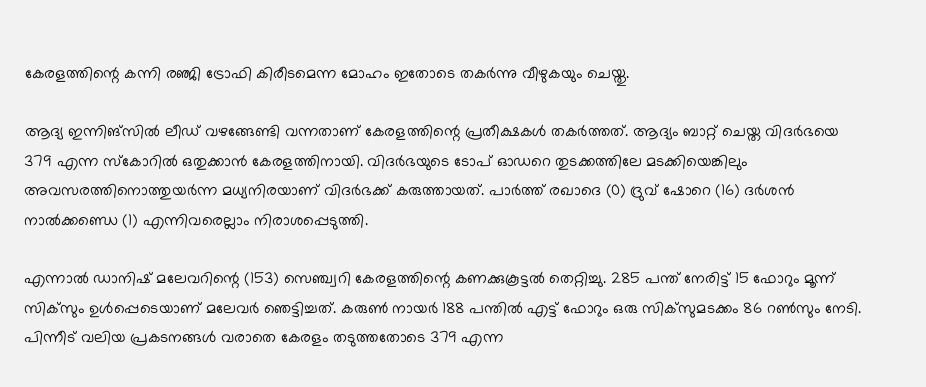കേരളത്തിന്റെ കന്നി രഞ്ജി ട്രോഫി കിരീടമെന്ന മോഹം ഇതോടെ തകര്‍ന്നു വീഴുകയും ചെയ്തു.

ആദ്യ ഇന്നിങ്‌സില്‍ ലീഡ് വഴങ്ങേണ്ടി വന്നതാണ് കേരളത്തിന്റെ പ്രതീക്ഷകള്‍ തകര്‍ത്തത്. ആദ്യം ബാറ്റ് ചെയ്ത വിദര്‍ഭയെ 379 എന്ന സ്‌കോറില്‍ ഒതുക്കാന്‍ കേരളത്തിനായി. വിദര്‍ഭയുടെ ടോപ് ഓഡറെ തുടക്കത്തിലേ മടക്കിയെങ്കിലും അവസരത്തിനൊത്തുയര്‍ന്ന മധ്യനിരയാണ് വിദര്‍ഭക്ക് കരുത്തായത്. പാര്‍ത്ത് രഖാദെ (0) ദ്രുവ് ഷോറെ (16) ദര്‍ശന്‍ നാല്‍ക്കണ്ഡെ (1) എന്നിവരെല്ലാം നിരാശപ്പെടുത്തി.

എന്നാല്‍ ഡാനിഷ് മലേവറിന്റെ (153) സെഞ്ച്വറി കേരളത്തിന്റെ കണക്കുകൂട്ടല്‍ തെറ്റിച്ചു. 285 പന്ത് നേരിട്ട് 15 ഫോറും മൂന്ന് സിക്‌സും ഉള്‍പ്പെടെയാണ് മലേവര്‍ ഞെട്ടിച്ചത്. കരുണ്‍ നായര്‍ 188 പന്തില്‍ എട്ട് ഫോറും ഒരു സിക്‌സുമടക്കം 86 റണ്‍സും നേടി. പിന്നീട് വലിയ പ്രകടനങ്ങള്‍ വരാതെ കേരളം തടുത്തതോടെ 379 എന്ന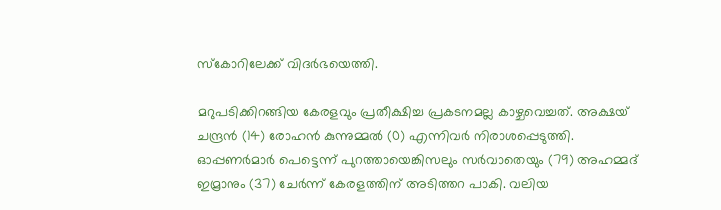സ്‌കോറിലേക്ക് വിദര്‍ഭയെത്തി.

മറുപടിക്കിറങ്ങിയ കേരളവും പ്രതീക്ഷിച്ച പ്രകടനമല്ല കാഴ്ചവെച്ചത്. അക്ഷയ് ചന്ദ്രന്‍ (14) രോഹന്‍ കുന്നുമ്മല്‍ (0) എന്നിവര്‍ നിരാശപ്പെടുത്തി. ഓപ്പണര്‍മാര്‍ പെട്ടെന്ന് പുറത്തായെങ്കിസലും സര്‍വാതെയും (79) അഹമ്മദ് ഇമ്രാനും (37) ചേര്‍ന്ന് കേരളത്തിന് അടിത്തറ പാകി. വലിയ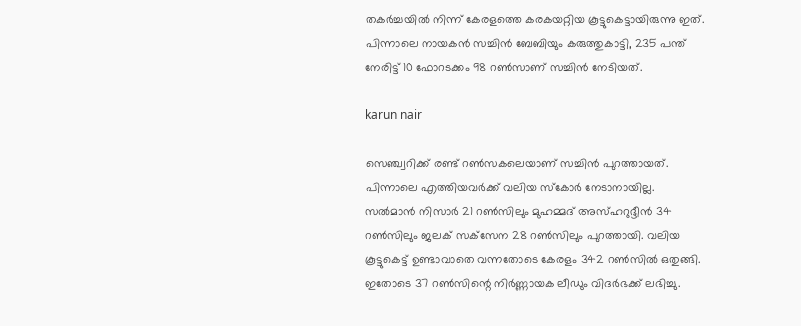തകര്‍ച്ചയില്‍ നിന്ന് കേരളത്തെ കരകയറ്റിയ കൂട്ടുകെട്ടായിരുന്നു ഇത്. പിന്നാലെ നായകന്‍ സച്ചിന്‍ ബേബിയും കരുത്തുകാട്ടി, 235 പന്ത് നേരിട്ട് 10 ഫോറടക്കം 98 റണ്‍സാണ് സച്ചിന്‍ നേടിയത്.

karun nair

സെഞ്ച്വറിക്ക് രണ്ട് റണ്‍സകലെയാണ് സച്ചിന്‍ പുറത്തായത്. പിന്നാലെ എത്തിയവര്‍ക്ക് വലിയ സ്‌കോര്‍ നേടാനായില്ല. സല്‍മാന്‍ നിസാര്‍ 21 റണ്‍സിലും മുഹമ്മദ് അസ്ഹറുദ്ദീന്‍ 34 റണ്‍സിലും ജലക് സക്‌സേന 28 റണ്‍സിലും പുറത്തായി. വലിയ കൂട്ടുകെട്ട് ഉണ്ടാവാതെ വന്നതോടെ കേരളം 342 റണ്‍സില്‍ ഒതുങ്ങി. ഇതോടെ 37 റണ്‍സിന്റെ നിര്‍ണ്ണായക ലീഡും വിദര്‍ഭക്ക് ലഭിച്ചു.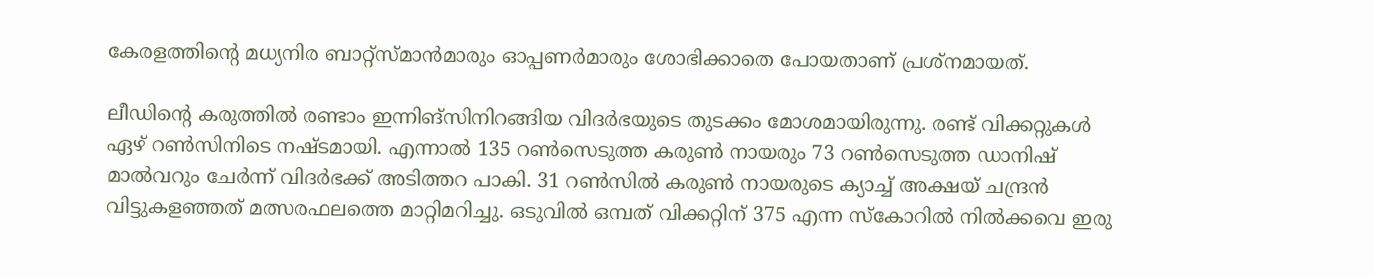കേരളത്തിന്റെ മധ്യനിര ബാറ്റ്‌സ്മാന്‍മാരും ഓപ്പണര്‍മാരും ശോഭിക്കാതെ പോയതാണ് പ്രശ്‌നമായത്.

ലീഡിന്റെ കരുത്തില്‍ രണ്ടാം ഇന്നിങ്‌സിനിറങ്ങിയ വിദര്‍ഭയുടെ തുടക്കം മോശമായിരുന്നു. രണ്ട് വിക്കറ്റുകള്‍ ഏഴ് റണ്‍സിനിടെ നഷ്ടമായി. എന്നാല്‍ 135 റണ്‍സെടുത്ത കരുണ്‍ നായരും 73 റണ്‍സെടുത്ത ഡാനിഷ് മാല്‍വറും ചേര്‍ന്ന് വിദര്‍ഭക്ക് അടിത്തറ പാകി. 31 റണ്‍സില്‍ കരുണ്‍ നായരുടെ ക്യാച്ച് അക്ഷയ് ചന്ദ്രന്‍ വിട്ടുകളഞ്ഞത് മത്സരഫലത്തെ മാറ്റിമറിച്ചു. ഒടുവില്‍ ഒമ്പത് വിക്കറ്റിന് 375 എന്ന സ്‌കോറില്‍ നില്‍ക്കവെ ഇരു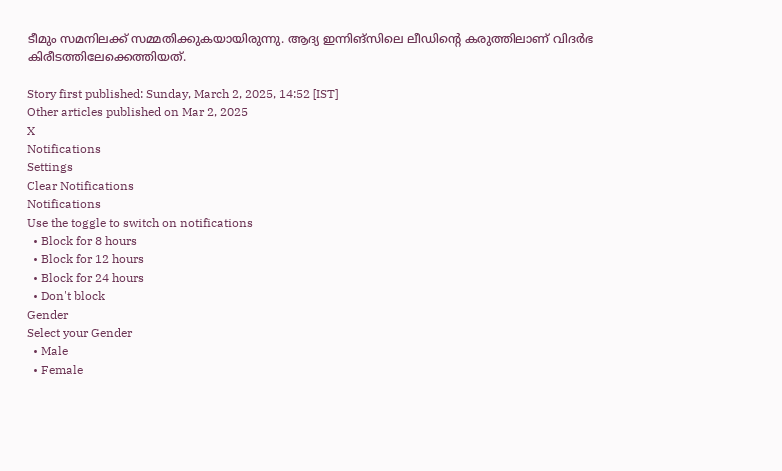ടീമും സമനിലക്ക് സമ്മതിക്കുകയായിരുന്നു. ആദ്യ ഇന്നിങ്‌സിലെ ലീഡിന്റെ കരുത്തിലാണ് വിദര്‍ഭ കിരീടത്തിലേക്കെത്തിയത്.

Story first published: Sunday, March 2, 2025, 14:52 [IST]
Other articles published on Mar 2, 2025
X
Notifications
Settings
Clear Notifications
Notifications
Use the toggle to switch on notifications
  • Block for 8 hours
  • Block for 12 hours
  • Block for 24 hours
  • Don't block
Gender
Select your Gender
  • Male
  • Female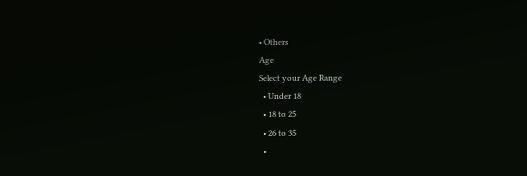• Others
Age
Select your Age Range
  • Under 18
  • 18 to 25
  • 26 to 35
  •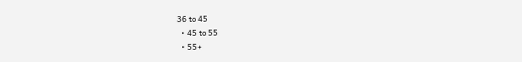36 to 45
  • 45 to 55
  • 55+